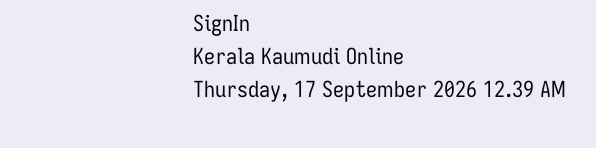SignIn
Kerala Kaumudi Online
Thursday, 17 September 2026 12.39 AM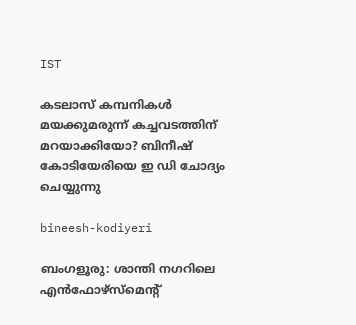IST

കടലാസ് കമ്പനികൾ മയക്കുമരുന്ന് കച്ചവടത്തിന് മറയാക്കിയോ? ബിനീഷ് കോടിയേരിയെ ഇ ഡി ചോദ്യം ചെയ്യുന്നു

bineesh-kodiyeri

ബംഗളൂരു: ശാന്തി നഗറിലെ എൻഫോഴ്സ്‌മെന്റ്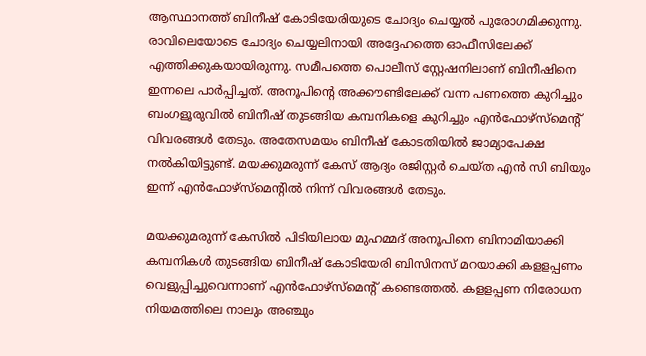ആസ്ഥാനത്ത് ബിനീഷ് കോടിയേരിയുടെ ചോദ്യം ചെയ്യൽ പുരോഗമിക്കുന്നു. രാവിലെയോടെ ചോദ്യം ചെയ്യലിനായി അദ്ദേഹത്തെ ഓഫീസിലേക്ക് എത്തിക്കുകയായിരുന്നു. സമീപത്തെ പൊലീസ് സ്റ്റേഷനിലാണ് ബിനീഷിനെ ഇന്നലെ പാർപ്പിച്ചത്. അനൂപിന്റെ അക്കൗണ്ടിലേക്ക് വന്ന പണത്തെ കുറിച്ചും ബംഗളൂരുവിൽ ബിനീഷ് തുടങ്ങിയ കമ്പനികളെ കുറിച്ചും എൻഫോഴ്സ്‌മെന്റ് വിവരങ്ങൾ തേടും. അതേസമയം ബിനീഷ് കോടതിയിൽ ജാമ്യാപേക്ഷ നൽകിയിട്ടുണ്ട്. മയക്കുമരുന്ന് കേസ് ആദ്യം രജിസ്റ്റർ ചെയ്‌ത എൻ സി ബിയും ഇന്ന് എൻഫോഴ്സ്‌മെന്റിൽ നിന്ന് വിവരങ്ങൾ തേടും.

മയക്കുമരുന്ന് കേസിൽ പിടിയിലായ മുഹമ്മദ് അനൂപിനെ ബിനാമിയാക്കി കമ്പനികൾ തുടങ്ങിയ ബിനീഷ് കോടിയേരി ബിസിനസ് മറയാക്കി കളളപ്പണം വെളുപ്പിച്ചുവെന്നാണ് എൻഫോഴ്‌സ്‌മെന്റ് കണ്ടെത്തൽ. കളളപ്പണ നിരോധന നിയമത്തിലെ നാലും അഞ്ചും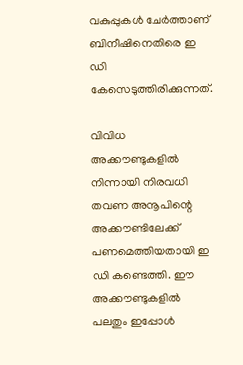വകുപ്പുകൾ ചേർത്താണ് ബിനീഷിനെതിരെ ഇ ഡി കേസെടുത്തിരിക്കുന്നത്.

വിവിധ അക്കൗണ്ടുകളിൽ നിന്നായി നിരവധി തവണ അനൂപിന്റെ അക്കൗണ്ടിലേക്ക് പണമെത്തിയതായി ഇ ഡി കണ്ടെത്തി. ഈ അക്കൗണ്ടുകളിൽ പലതും ഇപ്പോൾ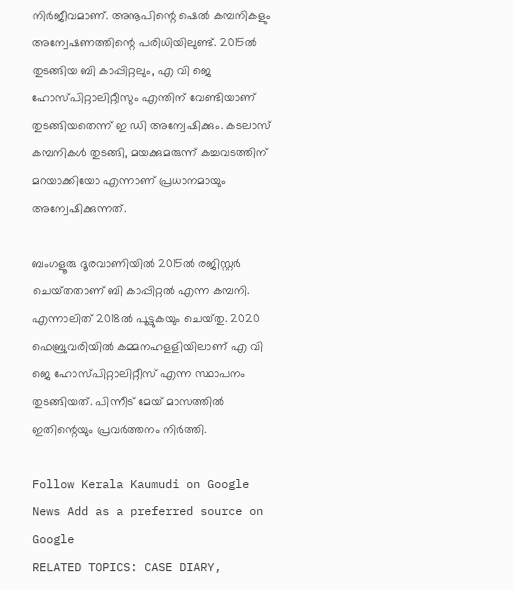നിർജീവമാണ്. അനൂപിന്റെ ഷെൽ കമ്പനികളും അന്വേഷണത്തിന്റെ പരിധിയിലുണ്ട്. 2015ൽ തുടങ്ങിയ ബി കാപ്പിറ്റലും, എ വി ജെ ഹോസ്‌പിറ്റാലിറ്റീസും എന്തിന് വേണ്ടിയാണ് തുടങ്ങിയതെന്ന് ഇ ഡി അന്വേഷിക്കും. കടലാസ് കമ്പനികൾ തുടങ്ങി, മയക്കുമരുന്ന് കച്ചവടത്തിന് മറയാക്കിയോ എന്നാണ് പ്രധാനമായും അന്വേഷിക്കുന്നത്.

ബംഗളൂരു ദൂരവാണിയിൽ 2015ൽ രജിസ്റ്റർ ചെയ്‌തതാണ് ബി കാപ്പിറ്റൽ എന്ന കമ്പനി. എന്നാലിത് 2018ൽ പൂട്ടുകയും ചെയ്‌തു. 2020 ഫെബ്രുവരിയിൽ കമ്മനഹളളിയിലാണ് എ വി ജെ ഹോസ്‌പിറ്റാലിറ്റീസ് എന്ന സ്ഥാപനം തുടങ്ങിയത്. പിന്നീട് മേയ് മാസത്തിൽ ഇതിന്റെയും പ്രവർത്തനം നിർത്തി.

Follow Kerala Kaumudi on Google News Add as a preferred source on Google
RELATED TOPICS: CASE DIARY,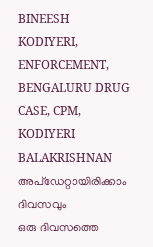BINEESH KODIYERI, ENFORCEMENT, BENGALURU DRUG CASE, CPM, KODIYERI BALAKRISHNAN
അപ്ഡേറ്റായിരിക്കാം ദിവസവും
ഒരു ദിവസത്തെ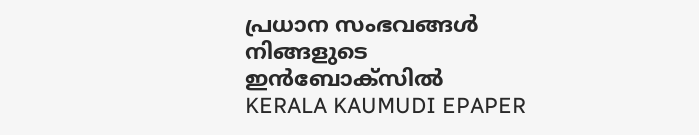പ്രധാന സംഭവങ്ങൾ നിങ്ങളുടെ ഇൻബോക്സിൽ
KERALA KAUMUDI EPAPER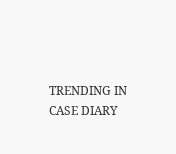TRENDING IN CASE DIARY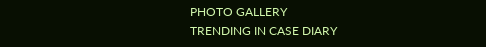PHOTO GALLERY
TRENDING IN CASE DIARY